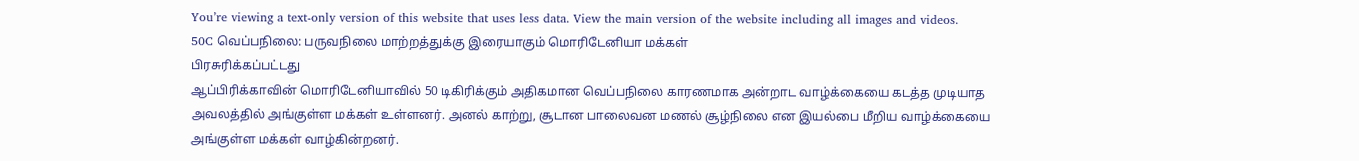You’re viewing a text-only version of this website that uses less data. View the main version of the website including all images and videos.
50C வெப்பநிலை: பருவநிலை மாற்றத்துக்கு இரையாகும் மொரிடேனியா மக்கள்
பிரசுரிக்கப்பட்டது
ஆப்பிரிக்காவின் மொரிடேனியாவில் 50 டிகிரிக்கும் அதிகமான வெப்பநிலை காரணமாக அன்றாட வாழ்க்கையை கடத்த முடியாத அவலத்தில் அங்குள்ள மக்கள் உள்ளனர். அனல் காற்று, சூடான பாலைவன மணல் சூழ்நிலை என இயல்பை மீறிய வாழ்க்கையை அங்குள்ள மக்கள் வாழ்கின்றனர்.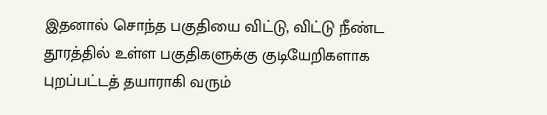இதனால் சொந்த பகுதியை விட்டு, விட்டு நீண்ட தூரத்தில் உள்ள பகுதிகளுக்கு குடியேறிகளாக புறப்பட்டத் தயாராகி வரும்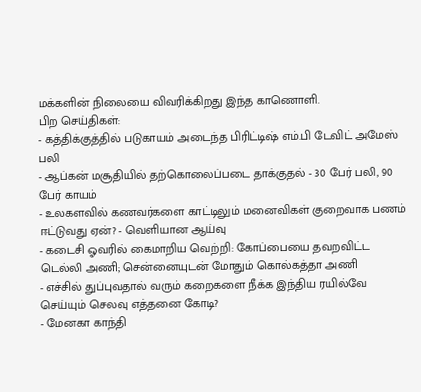மக்களின் நிலையை விவரிக்கிறது இந்த காணொளி.
பிற செய்திகள்:
- கத்திக்குத்தில் படுகாயம் அடைந்த பிரிட்டிஷ் எம்.பி டேவிட் அமேஸ் பலி
- ஆப்கன் மசூதியில் தற்கொலைப்படை தாக்குதல் - 30 பேர் பலி, 90 பேர் காயம்
- உலகளவில் கணவர்களை காட்டிலும் மனைவிகள் குறைவாக பணம் ஈட்டுவது ஏன்? - வெளியான ஆய்வு
- கடைசி ஓவரில் கைமாறிய வெற்றி: கோப்பையை தவறவிட்ட டெல்லி அணி; சென்னையுடன் மோதும் கொல்கத்தா அணி
- எச்சில் துப்புவதால் வரும் கறைகளை நீக்க இந்திய ரயில்வே செய்யும் செலவு எத்தனை கோடி?
- மேனகா காந்தி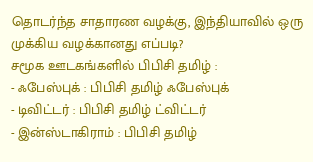தொடர்ந்த சாதாரண வழக்கு, இந்தியாவில் ஒரு முக்கிய வழக்கானது எப்படி?
சமூக ஊடகங்களில் பிபிசி தமிழ் :
- ஃபேஸ்புக் : பிபிசி தமிழ் ஃபேஸ்புக்
- டிவிட்டர் : பிபிசி தமிழ் ட்விட்டர்
- இன்ஸ்டாகிராம் : பிபிசி தமிழ்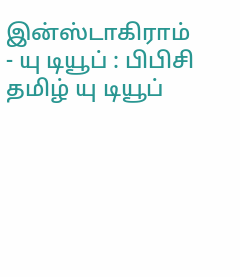இன்ஸ்டாகிராம்
- யு டியூப் : பிபிசி தமிழ் யு டியூப்